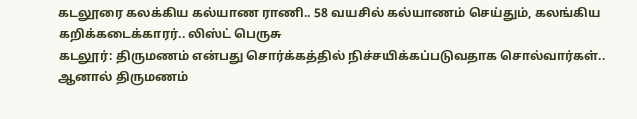கடலூரை கலக்கிய கல்யாண ராணி.. 58 வயசில் கல்யாணம் செய்தும், கலங்கிய கறிக்கடைக்காரர்.. லிஸ்ட் பெருசு
கடலூர்: திருமணம் என்பது சொர்க்கத்தில் நிச்சயிக்கப்படுவதாக சொல்வார்கள்.. ஆனால் திருமணம்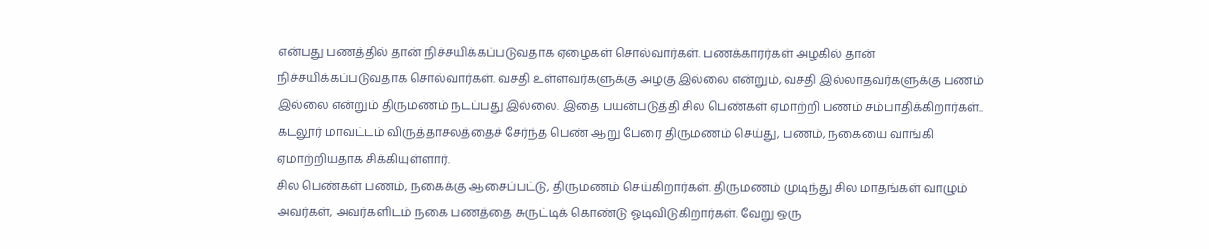என்பது பணத்தில் தான் நிச்சயிக்கப்படுவதாக ஏழைகள் சொல்வார்கள். பணக்காரர்கள் அழகில் தான் நிச்சயிக்கப்படுவதாக சொல்வார்கள். வசதி உள்ளவர்களுக்கு அழகு இல்லை என்றும், வசதி இல்லாதவர்களுக்கு பணம் இல்லை என்றும் திருமணம் நடப்பது இல்லை. இதை பயன்படுத்தி சில பெண்கள் ஏமாற்றி பணம் சம்பாதிக்கிறார்கள்.. கடலூர் மாவட்டம் விருத்தாசலத்தைச் சேர்ந்த பெண் ஆறு பேரை திருமணம் செய்து, பணம், நகையை வாங்கி ஏமாற்றியதாக சிக்கியுள்ளார்.
சில பெண்கள் பணம், நகைக்கு ஆசைப்பட்டு, திருமணம் செய்கிறார்கள். திருமணம் முடிந்து சில மாதங்கள் வாழும் அவர்கள், அவர்களிடம் நகை பணத்தை சுருட்டிக் கொண்டு ஓடிவிடுகிறார்கள். வேறு ஒரு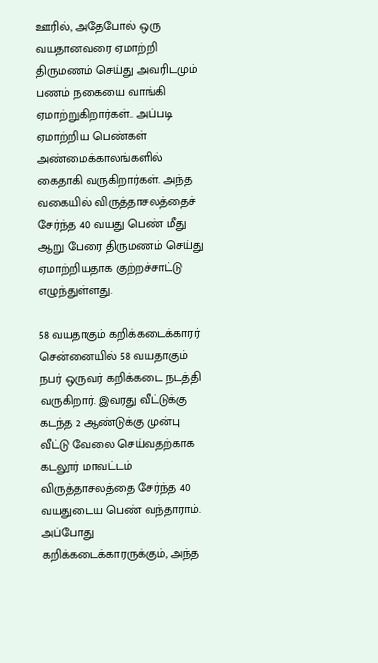ஊரில், அதேபோல் ஒரு வயதானவரை ஏமாற்றி திருமணம் செய்து அவரிடமும் பணம் நகையை வாங்கி ஏமாற்றுகிறார்கள்.. அப்படி ஏமாற்றிய பெண்கள் அண்மைக்காலங்களில் கைதாகி வருகிறார்கள். அந்த வகையில் விருத்தாசலத்தைச் சேர்ந்த 40 வயது பெண் மீது ஆறு பேரை திருமணம் செய்து ஏமாற்றியதாக குற்றச்சாட்டு எழுந்துள்ளது.

58 வயதாகும் கறிக்கடைக்காரர்
சென்னையில் 58 வயதாகும் நபர் ஒருவர் கறிக்கடை நடத்தி வருகிறார். இவரது வீட்டுக்கு கடந்த 2 ஆண்டுக்கு முன்பு வீட்டு வேலை செய்வதற்காக கடலூர் மாவட்டம் விருத்தாசலத்தை சேர்ந்த 40 வயதுடைய பெண் வந்தாராம். அப்போது கறிக்கடைக்காரருக்கும், அந்த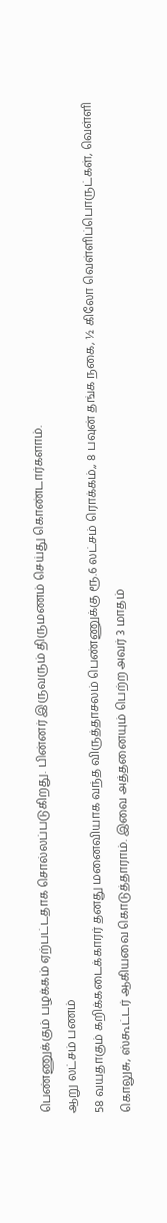பெண்ணுக்கும் பழக்கம் ஏற்பட்டதாக சொல்லப்படுகிறது. பின்னர் இருவரும் திருமணம் செய்து கொண்டார்களாம்.
ஆறு லட்சம் பணம்
58 வயதாகும் கறிக்கடைக்காரர் தனது மனைவியாக வந்த விருத்தாசலம் பெண்ணுக்கு ரூ.6 லட்சம் ரொக்கம்,, 8 பவுன் தங்க நகை, ½ கிலோ வெள்ளிப்பொருட்கள், வெள்ளி கொலுசு, ஸ்கூட்டர் ஆகியவை கொடுத்தாராம். இவை அத்தனையும் பெற்ற அவர் 3 மாதம்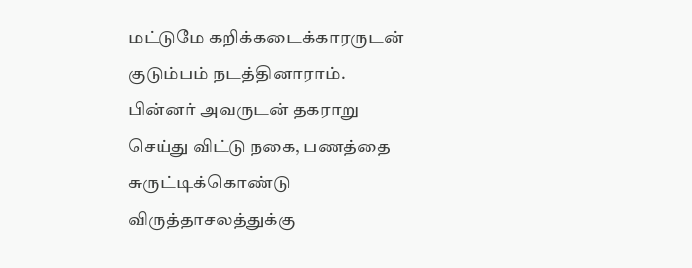மட்டுமே கறிக்கடைக்காரருடன் குடும்பம் நடத்தினாராம். பின்னர் அவருடன் தகராறு செய்து விட்டு நகை, பணத்தை சுருட்டிக்கொண்டு விருத்தாசலத்துக்கு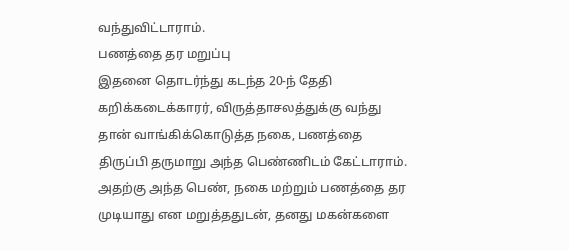வந்துவிட்டாராம்.
பணத்தை தர மறுப்பு
இதனை தொடர்ந்து கடந்த 20-ந் தேதி கறிக்கடைக்காரர், விருத்தாசலத்துக்கு வந்து தான் வாங்கிக்கொடுத்த நகை, பணத்தை திருப்பி தருமாறு அந்த பெண்ணிடம் கேட்டாராம். அதற்கு அந்த பெண், நகை மற்றும் பணத்தை தர முடியாது என மறுத்ததுடன், தனது மகன்களை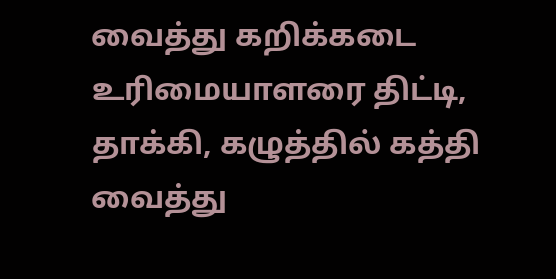வைத்து கறிக்கடை உரிமையாளரை திட்டி, தாக்கி, கழுத்தில் கத்தி வைத்து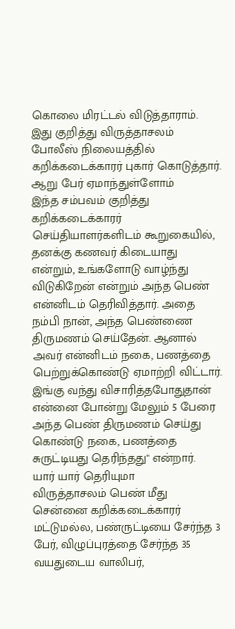கொலை மிரட்டல் விடுத்தாராம். இது குறித்து விருத்தாசலம் போலீஸ் நிலையத்தில் கறிக்கடைக்காரர் புகார் கொடுத்தார்.
ஆறு பேர் ஏமாந்துள்ளோம்
இந்த சம்பவம் குறித்து கறிக்கடைக்காரர் செய்தியாளர்களிடம் கூறுகையில், தனக்கு கணவர் கிடையாது என்றும், உங்களோடு வாழ்ந்து விடுகிறேன் என்றும் அந்த பெண் என்னிடம் தெரிவித்தார். அதை நம்பி நான், அந்த பெண்ணை திருமணம் செய்தேன். ஆனால் அவர் என்னிடம் நகை, பணத்தை பெற்றுக்கொண்டு ஏமாற்றி விட்டார். இங்கு வந்து விசாரித்தபோதுதான் என்னை போன்று மேலும் 5 பேரை அந்த பெண் திருமணம் செய்து கொண்டு நகை, பணத்தை சுருட்டியது தெரிந்தது" என்றார்.
யார் யார் தெரியுமா
விருத்தாசலம் பெண் மீது சென்னை கறிக்கடைக்காரர் மட்டுமல்ல, பண்ருட்டியை சேர்ந்த 3 பேர், விழுப்புரத்தை சேர்ந்த 35 வயதுடைய வாலிபர்,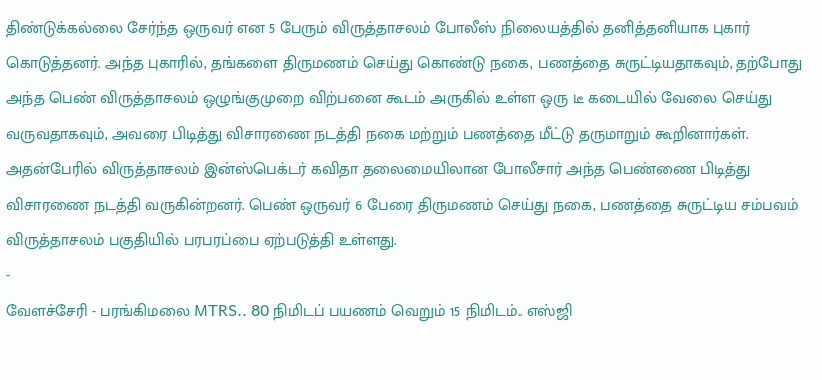திண்டுக்கல்லை சேர்ந்த ஒருவர் என 5 பேரும் விருத்தாசலம் போலீஸ் நிலையத்தில் தனித்தனியாக புகார் கொடுத்தனர். அந்த புகாரில், தங்களை திருமணம் செய்து கொண்டு நகை, பணத்தை சுருட்டியதாகவும், தற்போது அந்த பெண் விருத்தாசலம் ஒழுங்குமுறை விற்பனை கூடம் அருகில் உள்ள ஒரு டீ கடையில் வேலை செய்து வருவதாகவும், அவரை பிடித்து விசாரணை நடத்தி நகை மற்றும் பணத்தை மீட்டு தருமாறும் கூறினார்கள்.
அதன்பேரில் விருத்தாசலம் இன்ஸ்பெக்டர் கவிதா தலைமையிலான போலீசார் அந்த பெண்ணை பிடித்து விசாரணை நடத்தி வருகின்றனர். பெண் ஒருவர் 6 பேரை திருமணம் செய்து நகை, பணத்தை சுருட்டிய சம்பவம் விருத்தாசலம் பகுதியில் பரபரப்பை ஏற்படுத்தி உள்ளது.
-
வேளச்சேரி - பரங்கிமலை MTRS.. 80 நிமிடப் பயணம் வெறும் 15 நிமிடம்.. எஸ்ஜி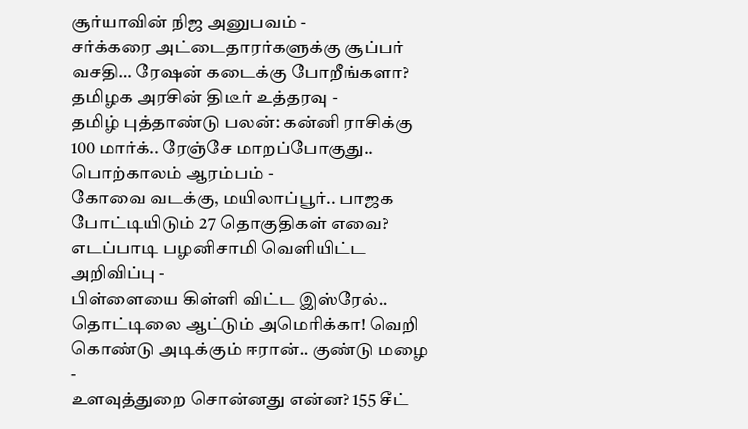சூர்யாவின் நிஜ அனுபவம் -
சர்க்கரை அட்டைதாரர்களுக்கு சூப்பர் வசதி… ரேஷன் கடைக்கு போறீங்களா? தமிழக அரசின் திடீர் உத்தரவு -
தமிழ் புத்தாண்டு பலன்: கன்னி ராசிக்கு 100 மார்க்.. ரேஞ்சே மாறப்போகுது.. பொற்காலம் ஆரம்பம் -
கோவை வடக்கு, மயிலாப்பூர்.. பாஜக போட்டியிடும் 27 தொகுதிகள் எவை? எடப்பாடி பழனிசாமி வெளியிட்ட அறிவிப்பு -
பிள்ளையை கிள்ளி விட்ட இஸ்ரேல்.. தொட்டிலை ஆட்டும் அமெரிக்கா! வெறி கொண்டு அடிக்கும் ஈரான்.. குண்டு மழை -
உளவுத்துறை சொன்னது என்ன? 155 சீட்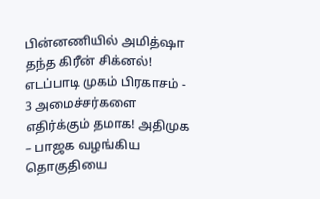பின்னணியில் அமித்ஷா தந்த கிரீன் சிக்னல்! எடப்பாடி முகம் பிரகாசம் -
3 அமைச்சர்களை எதிர்க்கும் தமாக! அதிமுக – பாஜக வழங்கிய தொகுதியை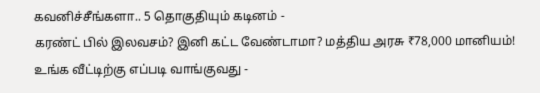கவனிச்சீங்களா.. 5 தொகுதியும் கடினம் -
கரண்ட் பில் இலவசம்? இனி கட்ட வேண்டாமா? மத்திய அரசு ₹78,000 மானியம்! உங்க வீட்டிற்கு எப்படி வாங்குவது -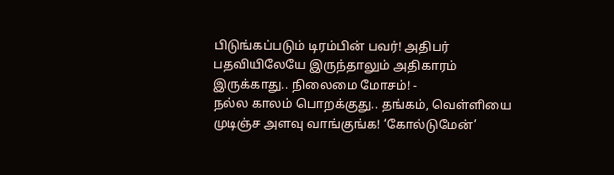பிடுங்கப்படும் டிரம்பின் பவர்! அதிபர் பதவியிலேயே இருந்தாலும் அதிகாரம் இருக்காது.. நிலைமை மோசம்! -
நல்ல காலம் பொறக்குது.. தங்கம், வெள்ளியை முடிஞ்ச அளவு வாங்குங்க! ‘கோல்டுமேன்’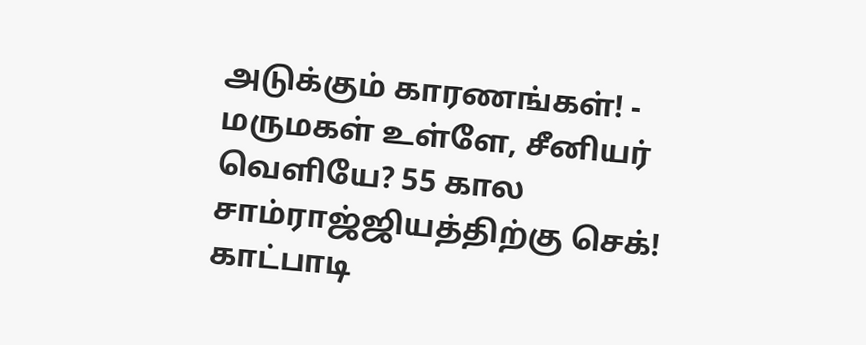அடுக்கும் காரணங்கள்! -
மருமகள் உள்ளே, சீனியர் வெளியே? 55 கால சாம்ராஜ்ஜியத்திற்கு செக்! காட்பாடி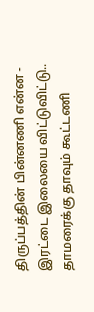திருப்பத்தின் பின்னணி என்ன -
இரட்டை இலையை விட்டுவிட்டு.. தாமரைக்கு தாவும் கூட்டணி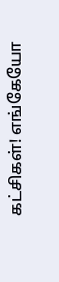கட்சிகள்! எங்கேயோ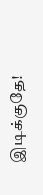இடிக்குதே!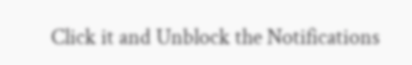Click it and Unblock the Notifications